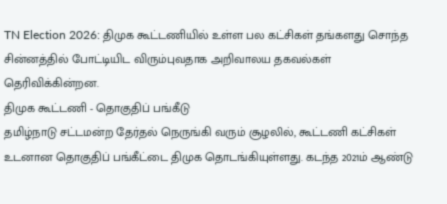TN Election 2026: திமுக கூட்டணியில் உள்ள பல கட்சிகள் தங்களது சொந்த சின்னத்தில் போட்டியிட விரும்புவதாக அறிவாலய தகவல்கள் தெரிவிக்கின்றன.
திமுக கூட்டணி - தொகுதிப் பங்கீடு
தமிழ்நாடு சட்டமன்ற தேர்தல் நெருங்கி வரும் சூழலில், கூட்டணி கட்சிகள் உடனான தொகுதிப் பங்கீட்டை திமுக தொடங்கியுள்ளது. கடந்த 2021ம் ஆண்டு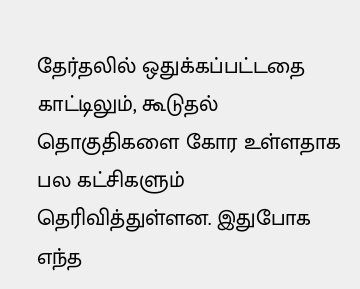தேர்தலில் ஒதுக்கப்பட்டதை காட்டிலும், கூடுதல் தொகுதிகளை கோர உள்ளதாக பல கட்சிகளும் தெரிவித்துள்ளன. இதுபோக எந்த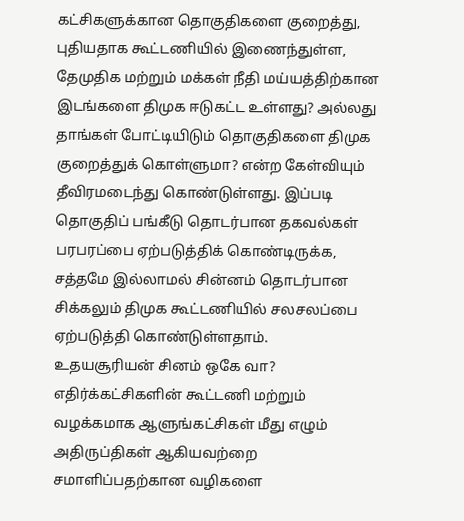கட்சிகளுக்கான தொகுதிகளை குறைத்து, புதியதாக கூட்டணியில் இணைந்துள்ள, தேமுதிக மற்றும் மக்கள் நீதி மய்யத்திற்கான இடங்களை திமுக ஈடுகட்ட உள்ளது? அல்லது தாங்கள் போட்டியிடும் தொகுதிகளை திமுக குறைத்துக் கொள்ளுமா? என்ற கேள்வியும் தீவிரமடைந்து கொண்டுள்ளது. இப்படி தொகுதிப் பங்கீடு தொடர்பான தகவல்கள் பரபரப்பை ஏற்படுத்திக் கொண்டிருக்க, சத்தமே இல்லாமல் சின்னம் தொடர்பான சிக்கலும் திமுக கூட்டணியில் சலசலப்பை ஏற்படுத்தி கொண்டுள்ளதாம்.
உதயசூரியன் சினம் ஒகே வா?
எதிர்க்கட்சிகளின் கூட்டணி மற்றும் வழக்கமாக ஆளுங்கட்சிகள் மீது எழும் அதிருப்திகள் ஆகியவற்றை சமாளிப்பதற்கான வழிகளை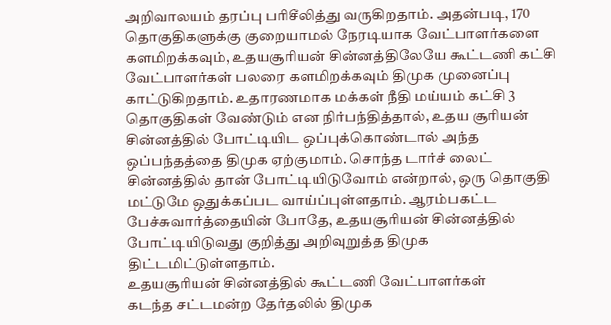அறிவாலயம் தரப்பு பரிசீலித்து வருகிறதாம். அதன்படி, 170 தொகுதிகளுக்கு குறையாமல் நேரடியாக வேட்பாளர்களை களமிறக்கவும், உதயசூரியன் சின்னத்திலேயே கூட்டணி கட்சி வேட்பாளர்கள் பலரை களமிறக்கவும் திமுக முனைப்பு காட்டுகிறதாம். உதாரணமாக மக்கள் நீதி மய்யம் கட்சி 3 தொகுதிகள் வேண்டும் என நிர்பந்தித்தால், உதய சூரியன் சின்னத்தில் போட்டியிட ஒப்புக்கொண்டால் அந்த ஒப்பந்தத்தை திமுக ஏற்குமாம். சொந்த டார்ச் லைட் சின்னத்தில் தான் போட்டியிடுவோம் என்றால், ஒரு தொகுதி மட்டுமே ஒதுக்கப்பட வாய்ப்புள்ளதாம். ஆரம்பகட்ட பேச்சுவார்த்தையின் போதே, உதயசூரியன் சின்னத்தில் போட்டியிடுவது குறித்து அறிவுறுத்த திமுக திட்டமிட்டுள்ளதாம்.
உதயசூரியன் சின்னத்தில் கூட்டணி வேட்பாளர்கள்
கடந்த சட்டமன்ற தேர்தலில் திமுக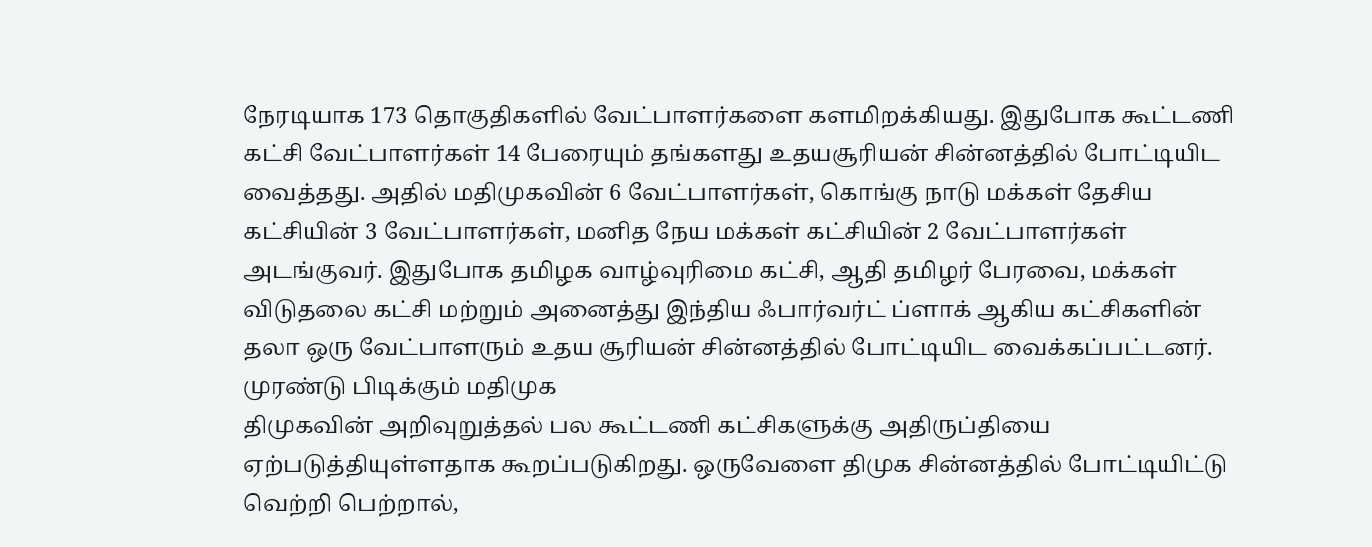நேரடியாக 173 தொகுதிகளில் வேட்பாளர்களை களமிறக்கியது. இதுபோக கூட்டணி கட்சி வேட்பாளர்கள் 14 பேரையும் தங்களது உதயசூரியன் சின்னத்தில் போட்டியிட வைத்தது. அதில் மதிமுகவின் 6 வேட்பாளர்கள், கொங்கு நாடு மக்கள் தேசிய கட்சியின் 3 வேட்பாளர்கள், மனித நேய மக்கள் கட்சியின் 2 வேட்பாளர்கள் அடங்குவர். இதுபோக தமிழக வாழ்வுரிமை கட்சி, ஆதி தமிழர் பேரவை, மக்கள் விடுதலை கட்சி மற்றும் அனைத்து இந்திய ஃபார்வர்ட் ப்ளாக் ஆகிய கட்சிகளின் தலா ஒரு வேட்பாளரும் உதய சூரியன் சின்னத்தில் போட்டியிட வைக்கப்பட்டனர்.
முரண்டு பிடிக்கும் மதிமுக
திமுகவின் அறிவுறுத்தல் பல கூட்டணி கட்சிகளுக்கு அதிருப்தியை ஏற்படுத்தியுள்ளதாக கூறப்படுகிறது. ஒருவேளை திமுக சின்னத்தில் போட்டியிட்டு வெற்றி பெற்றால்,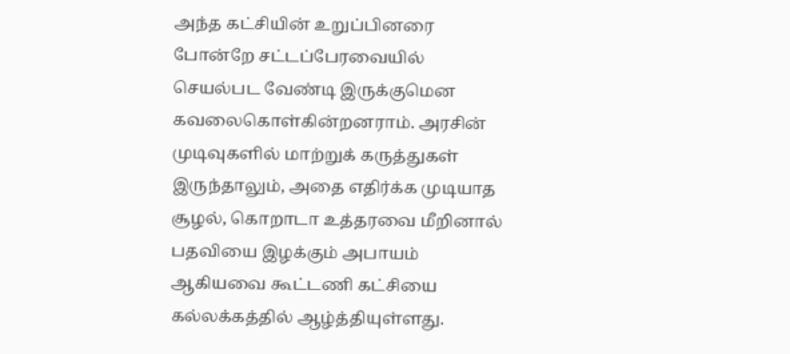அந்த கட்சியின் உறுப்பினரை போன்றே சட்டப்பேரவையில் செயல்பட வேண்டி இருக்குமென கவலைகொள்கின்றனராம். அரசின் முடிவுகளில் மாற்றுக் கருத்துகள் இருந்தாலும், அதை எதிர்க்க முடியாத சூழல், கொறாடா உத்தரவை மீறினால் பதவியை இழக்கும் அபாயம் ஆகியவை கூட்டணி கட்சியை கல்லக்கத்தில் ஆழ்த்தியுள்ளது.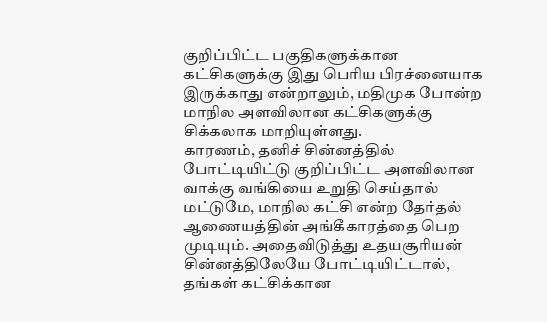குறிப்பிட்ட பகுதிகளுக்கான கட்சிகளுக்கு இது பெரிய பிரச்னையாக இருக்காது என்றாலும், மதிமுக போன்ற மாநில அளவிலான கட்சிகளுக்கு சிக்கலாக மாறியுள்ளது.
காரணம், தனிச் சின்னத்தில் போட்டியிட்டு குறிப்பிட்ட அளவிலான வாக்கு வங்கியை உறுதி செய்தால் மட்டுமே, மாநில கட்சி என்ற தேர்தல் ஆணையத்தின் அங்கீகாரத்தை பெற முடியும். அதைவிடுத்து உதயசூரியன் சின்னத்திலேயே போட்டியிட்டால், தங்கள் கட்சிக்கான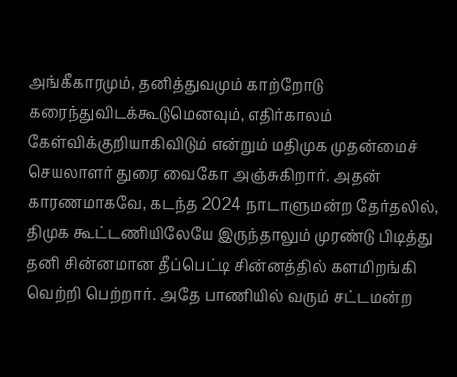அங்கீகாரமும், தனித்துவமும் காற்றோடு கரைந்துவிடக்கூடுமெனவும், எதிர்காலம் கேள்விக்குறியாகிவிடும் என்றும் மதிமுக முதன்மைச் செயலாளர் துரை வைகோ அஞ்சுகிறார். அதன் காரணமாகவே, கடந்த 2024 நாடாளுமன்ற தேர்தலில், திமுக கூட்டணியிலேயே இருந்தாலும் முரண்டு பிடித்து தனி சின்னமான தீப்பெட்டி சின்னத்தில் களமிறங்கி வெற்றி பெற்றார். அதே பாணியில் வரும் சட்டமன்ற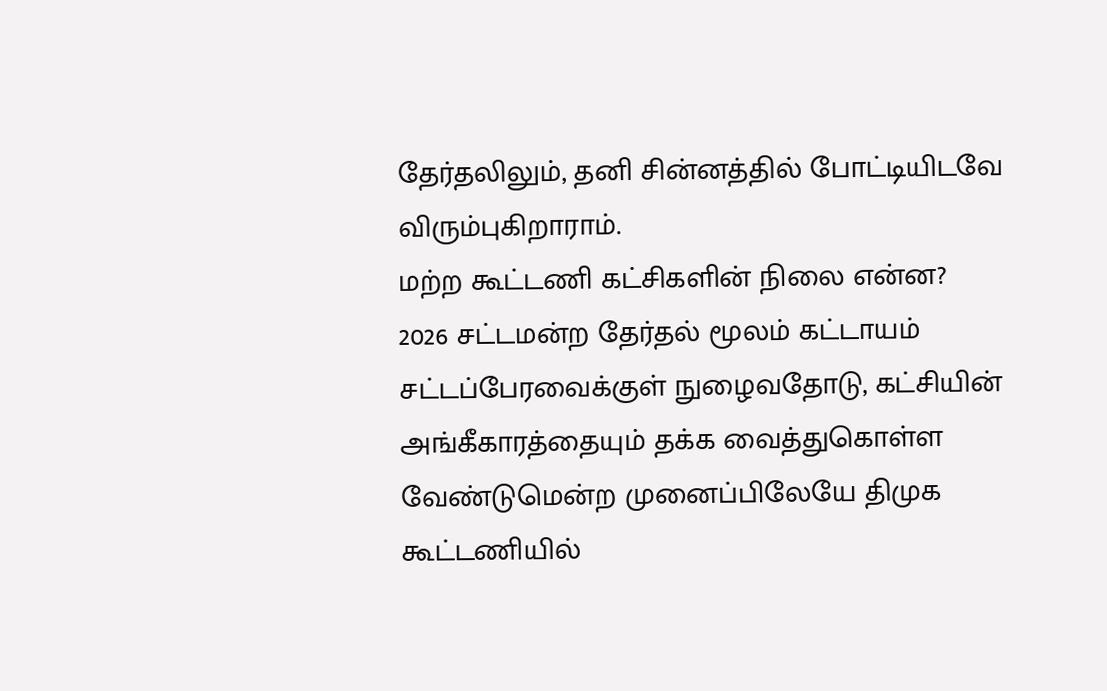தேர்தலிலும், தனி சின்னத்தில் போட்டியிடவே விரும்புகிறாராம்.
மற்ற கூட்டணி கட்சிகளின் நிலை என்ன?
2026 சட்டமன்ற தேர்தல் மூலம் கட்டாயம் சட்டப்பேரவைக்குள் நுழைவதோடு, கட்சியின் அங்கீகாரத்தையும் தக்க வைத்துகொள்ள வேண்டுமென்ற முனைப்பிலேயே திமுக கூட்டணியில்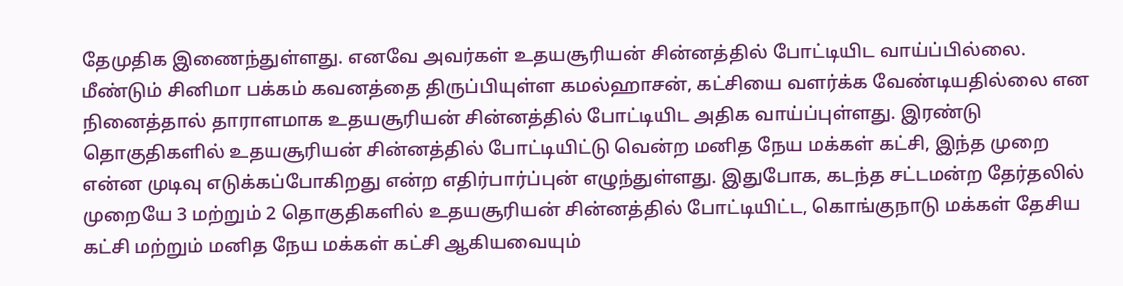தேமுதிக இணைந்துள்ளது. எனவே அவர்கள் உதயசூரியன் சின்னத்தில் போட்டியிட வாய்ப்பில்லை. மீண்டும் சினிமா பக்கம் கவனத்தை திருப்பியுள்ள கமல்ஹாசன், கட்சியை வளர்க்க வேண்டியதில்லை என நினைத்தால் தாராளமாக உதயசூரியன் சின்னத்தில் போட்டியிட அதிக வாய்ப்புள்ளது. இரண்டு தொகுதிகளில் உதயசூரியன் சின்னத்தில் போட்டியிட்டு வென்ற மனித நேய மக்கள் கட்சி, இந்த முறை என்ன முடிவு எடுக்கப்போகிறது என்ற எதிர்பார்ப்புன் எழுந்துள்ளது. இதுபோக, கடந்த சட்டமன்ற தேர்தலில் முறையே 3 மற்றும் 2 தொகுதிகளில் உதயசூரியன் சின்னத்தில் போட்டியிட்ட, கொங்குநாடு மக்கள் தேசிய கட்சி மற்றும் மனித நேய மக்கள் கட்சி ஆகியவையும்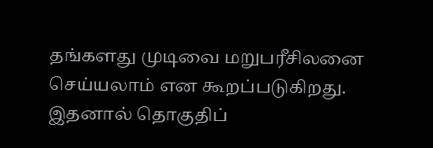தங்களது முடிவை மறுபரீசிலனை செய்யலாம் என கூறப்படுகிறது.
இதனால் தொகுதிப்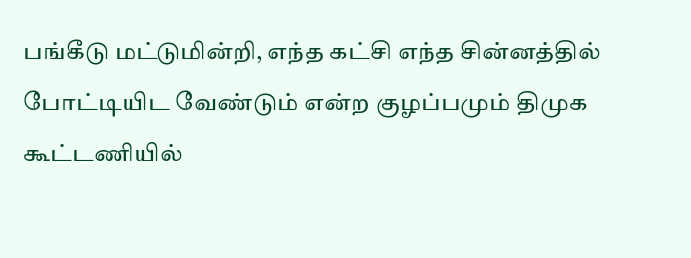பங்கீடு மட்டுமின்றி, எந்த கட்சி எந்த சின்னத்தில் போட்டியிட வேண்டும் என்ற குழப்பமும் திமுக கூட்டணியில்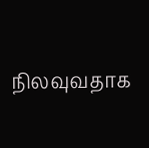நிலவுவதாக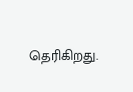தெரிகிறது.